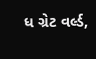ધ ગ્રેટ વર્લ્ડ,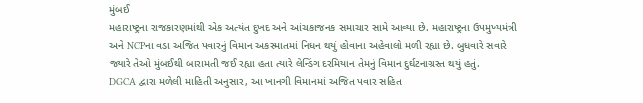મુંબઈ
મહારાષ્ટ્રના રાજકારણમાંથી એક અત્યંત દુખદ અને આંચકાજનક સમાચાર સામે આવ્યા છે. મહારાષ્ટ્રના ઉપમુખ્યમંત્રી અને NCPના વડા અજિત પવારનું વિમાન અકસ્માતમાં નિધન થયું હોવાના અહેવાલો મળી રહ્યા છે. બુધવારે સવારે જ્યારે તેઓ મુંબઈથી બારામતી જઈ રહ્યા હતા ત્યારે લેન્ડિંગ દરમિયાન તેમનું વિમાન દુર્ઘટનાગ્રસ્ત થયું હતું.
DGCA દ્વારા મળેલી માહિતી અનુસાર, આ ખાનગી વિમાનમાં અજિત પવાર સહિત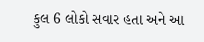કુલ 6 લોકો સવાર હતા અને આ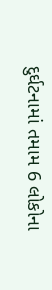દુર્ઘટનામાં તમામ 6 લોકોના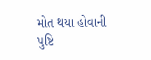મોત થયા હોવાની પુષ્ટિ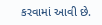કરવામાં આવી છે.